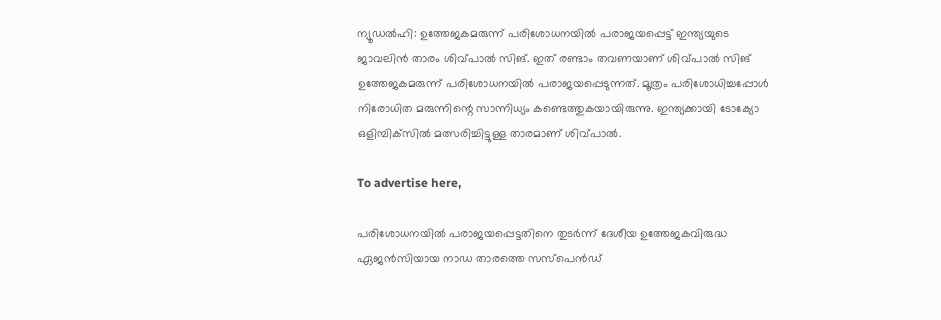ന്യൂഡല്‍ഹി: ഉത്തേജകമരുന്ന് പരിശോധനയില്‍ പരാജയപ്പെട്ട് ഇന്ത്യയുടെ ജാവലിന്‍ താരം ശിവ്പാല്‍ സിങ്. ഇത് രണ്ടാം തവണയാണ് ശിവ്പാല്‍ സിങ് ഉത്തേജകമരുന്ന് പരിശോധനയില്‍ പരാജയപ്പെടുന്നത്. മൂത്രം പരിശോധിച്ചപ്പോള്‍ നിരോധിത മരുന്നിന്റെ സാന്നിധ്യം കണ്ടെത്തുകയായിരുന്നു. ഇന്ത്യക്കായി ടോക്യോ ഒളിമ്പിക്‌സില്‍ മത്സരിച്ചിട്ടുള്ള താരമാണ് ശിവ്പാല്‍.

To advertise here,

പരിശോധനയില്‍ പരാജയപ്പെട്ടതിനെ തുടര്‍ന്ന് ദേശീയ ഉത്തേജകവിരുദ്ധ ഏജന്‍സിയായ നാഡ താരത്തെ സസ്‌പെന്‍ഡ്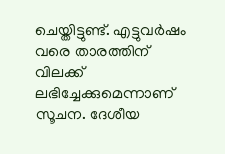ചെയ്തിട്ടുണ്ട്. എട്ടുവര്‍ഷം വരെ താരത്തിന് വിലക്ക് ലഭിച്ചേക്കുമെന്നാണ് സൂചന. ദേശീയ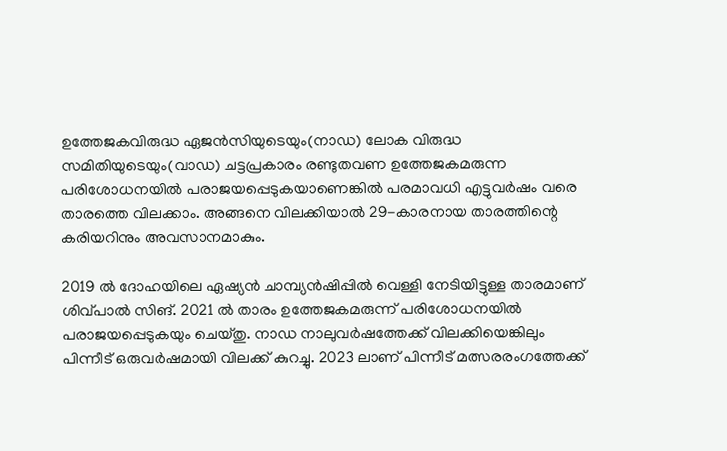ഉത്തേജകവിരുദ്ധ ഏജന്‍സിയുടെയും(നാഡ) ലോക വിരുദ്ധ സമിതിയുടെയും(വാഡ) ചട്ടപ്രകാരം രണ്ടുതവണ ഉത്തേജകമരുന്ന പരിശോധനയില്‍ പരാജയപ്പെടുകയാണെങ്കില്‍ പരമാവധി എട്ടുവര്‍ഷം വരെ താരത്തെ വിലക്കാം. അങ്ങനെ വിലക്കിയാല്‍ 29-കാരനായ താരത്തിന്റെ കരിയറിനും അവസാനമാകും.

2019 ല്‍ ദോഹയിലെ ഏഷ്യന്‍ ചാമ്പ്യന്‍ഷിപ്പില്‍ വെള്ളി നേടിയിട്ടുള്ള താരമാണ് ശിവ്പാല്‍ സിങ്. 2021 ല്‍ താരം ഉത്തേജകമരുന്ന് പരിശോധനയില്‍ പരാജയപ്പെടുകയും ചെയ്തു. നാഡ നാലുവര്‍ഷത്തേക്ക് വിലക്കിയെങ്കിലും പിന്നീട് ഒരുവര്‍ഷമായി വിലക്ക് കുറച്ചു. 2023 ലാണ് പിന്നീട് മത്സരരംഗത്തേക്ക്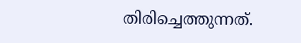തിരിച്ചെത്തുന്നത്.